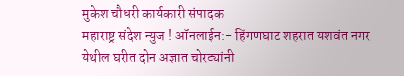मुकेश चौधरी कार्यकारी संपादक
महाराष्ट्र संदेश न्युज ! ऑनलाईन:- हिंगणघाट शहरात यशवंत नगर येथील घरीत दोन अज्ञात चोरट्यांनी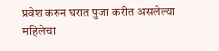प्रवेश करुन घरात पुजा करीत असलेल्या महिलेचा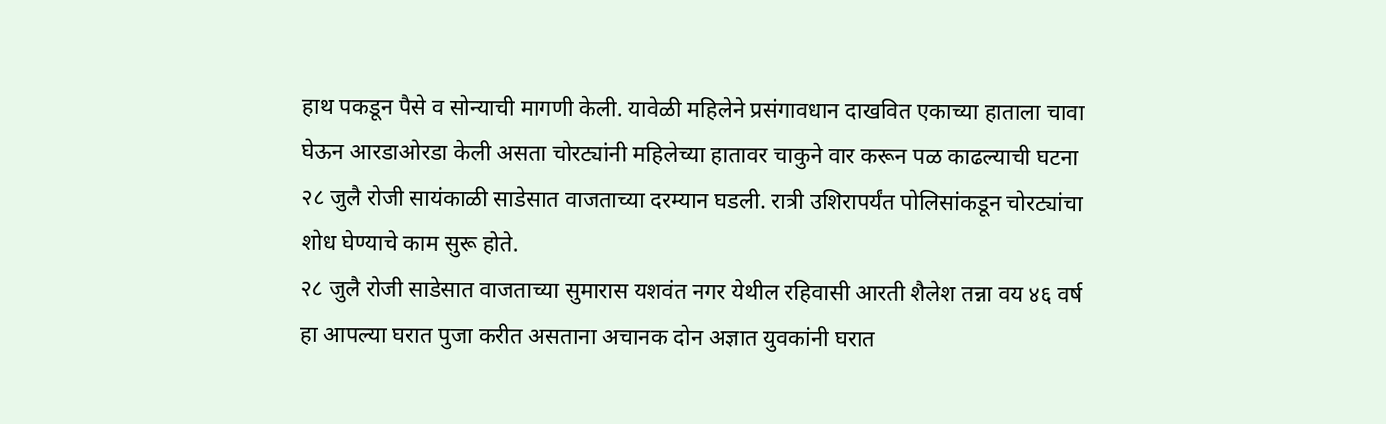हाथ पकडून पैसे व सोन्याची मागणी केली. यावेळी महिलेने प्रसंगावधान दाखवित एकाच्या हाताला चावा घेऊन आरडाओरडा केली असता चोरट्यांनी महिलेच्या हातावर चाकुने वार करून पळ काढल्याची घटना २८ जुलै रोजी सायंकाळी साडेसात वाजताच्या दरम्यान घडली. रात्री उशिरापर्यंत पोलिसांकडून चोरट्यांचा शोध घेण्याचे काम सुरू होते.
२८ जुलै रोजी साडेसात वाजताच्या सुमारास यशवंत नगर येथील रहिवासी आरती शैलेश तन्ना वय ४६ वर्ष हा आपल्या घरात पुजा करीत असताना अचानक दोन अज्ञात युवकांनी घरात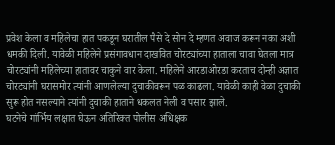प्रवेश केला व महिलेचा हात पकडून घरातील पैसे दे सोन दे म्हणत अवाज करून नका अशी धमकी दिली. यावेळी महिलेने प्रसंगावधान दाखवित चोरट्यांच्या हाताला चावा घेतला मात्र चोरट्यांनी महिलेच्या हातावर चाकुने वार केला. महिलेने आरडाओरडा करताच दोन्ही अज्ञात चोरट्यांनी घरासमोर त्यांनी आणलेल्या दुचाकीवरून पळ काढला. यावेळी काही वेळा दुचाकी सुरू होत नसल्याने त्यांनी दुचाकी हाताने धकलत नेली व पसार झाले.
घटनेचे गांर्भिय लक्षात घेऊन अतिरिक्त पोलीस अधिक्षक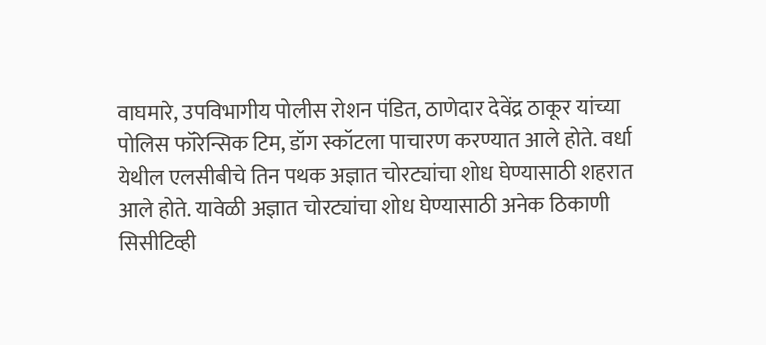वाघमारे, उपविभागीय पोलीस रोशन पंडित, ठाणेदार देवेंद्र ठाकूर यांच्या पोलिस फॉरेन्सिक टिम, डॉग स्कॉटला पाचारण करण्यात आले होते. वर्धा येथील एलसीबीचे तिन पथक अज्ञात चोरट्यांचा शोध घेण्यासाठी शहरात आले होते. यावेळी अज्ञात चोरट्यांचा शोध घेण्यासाठी अनेक ठिकाणी सिसीटिव्ही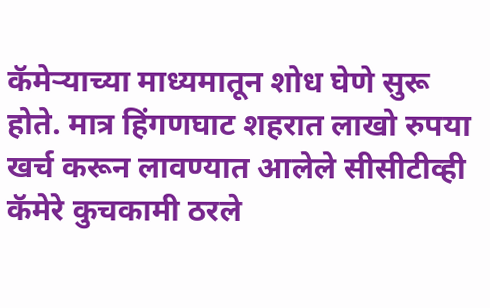कॅमेऱ्याच्या माध्यमातून शोध घेणे सुरू होते. मात्र हिंगणघाट शहरात लाखो रुपया खर्च करून लावण्यात आलेले सीसीटीव्ही कॅमेरे कुचकामी ठरले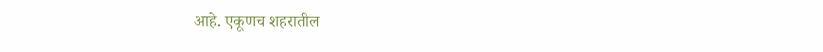आहे. एकूणच शहरातील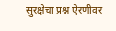सुरक्षेचा प्रश्न ऐरणीवर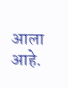आला आहे.